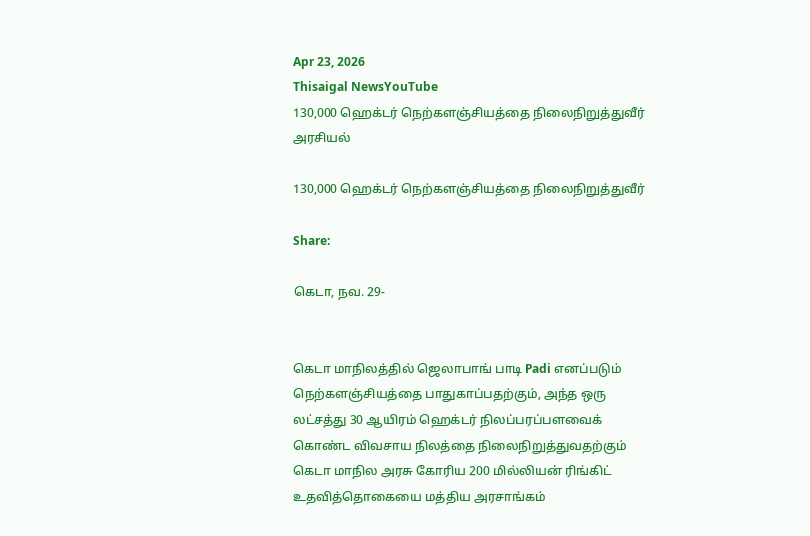Apr 23, 2026
Thisaigal NewsYouTube
130,000 ஹெக்டர் நெற்களஞ்சியத்தை நிலைநிறுத்துவீர்
அரசியல்

130,000 ஹெக்டர் நெற்களஞ்சியத்தை நிலைநிறுத்துவீர்

Share:

கெடா, நவ. 29-


கெடா மாநிலத்தில் ஜெலாபாங் பாடி Padi எனப்படும் நெற்களஞ்சியத்தை பாதுகாப்பதற்கும், அந்த ஒரு லட்சத்து 30 ஆயிரம் ஹெக்டர் நிலப்பரப்பளவைக் கொண்ட விவசாய நிலத்தை நிலைநிறுத்துவதற்கும் கெடா மாநில அரசு கோரிய 200 மில்லியன் ரிங்கிட் உதவித்தொகையை மத்திய அரசாங்கம்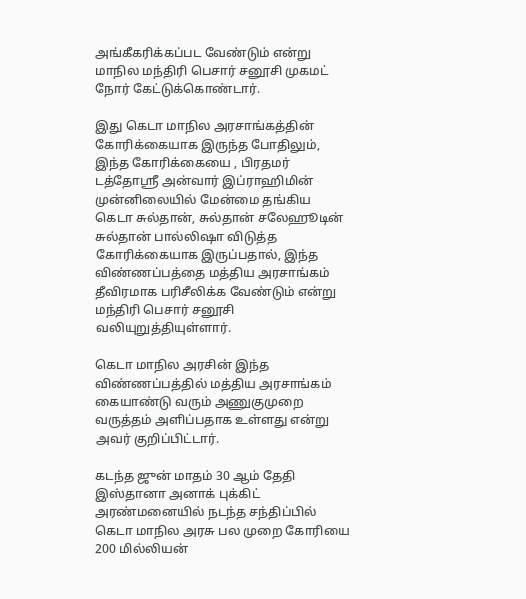அங்கீகரிக்கப்பட வேண்டும் என்று மாநில மந்திரி பெசார் சனூசி முகமட் நோர் கேட்டுக்கொண்டார்.

இது கெடா மாநில அரசாங்கத்தின் கோரிக்கையாக இருந்த போதிலும், இந்த கோரிக்கையை , பிரதமர் டத்தோஸ்ரீ அன்வார் இப்ராஹிமின் முன்னிலையில் மேன்மை தங்கிய கெடா சுல்தான், சுல்தான் சலேஹூடின் சுல்தான் பால்லிஷா விடுத்த கோரிக்கையாக இருப்பதால், இந்த விண்ணப்பத்தை மத்திய அரசாங்கம் தீவிரமாக பரிசீலிக்க வேண்டும் என்று மந்திரி பெசார் சனூசி வலியுறுத்தியுள்ளார்.

கெடா மாநில அரசின் இந்த விண்ணப்பத்தில் மத்திய அரசாங்கம் கையாண்டு வரும் அணுகுமுறை வருத்தம் அளிப்பதாக உள்ளது என்று அவர் குறிப்பிட்டார்.

கடந்த ஜுன் மாதம் 30 ஆம் தேதி இஸ்தானா அனாக் புக்கிட் அரண்மனையில் நடந்த சந்திப்பில் கெடா மாநில அரசு பல முறை கோரியை 200 மில்லியன்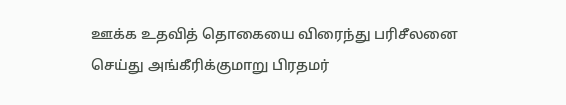ஊக்க உதவித் தொகையை விரைந்து பரிசீலனை செய்து அங்கீரிக்குமாறு பிரதமர்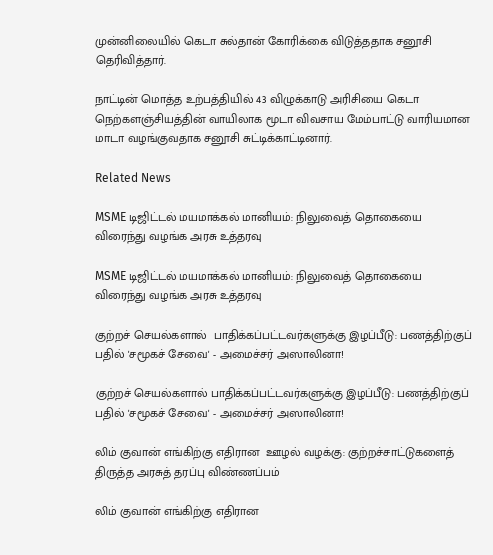முன்னிலையில் கெடா சுல்தான் கோரிக்கை விடுத்ததாக சனூசி தெரிவித்தார்.

நாட்டின் மொத்த உற்பத்தியில் 43 விழுக்காடு அரிசியை கெடா நெற்களஞ்சியத்தின் வாயிலாக மூடா விவசாய மேம்பாட்டு வாரியமான மாடா வழங்குவதாக சனூசி சுட்டிக்காட்டினார்.

Related News

MSME டிஜிட்டல் மயமாக்கல் மானியம்: நிலுவைத் தொகையை விரைந்து வழங்க அரசு உத்தரவு

MSME டிஜிட்டல் மயமாக்கல் மானியம்: நிலுவைத் தொகையை விரைந்து வழங்க அரசு உத்தரவு

குற்றச் செயல்களால்  பாதிக்கப்பட்டவர்களுக்கு இழப்பீடு: பணத்திற்குப் பதில் 'சமூகச் சேவை' - அமைச்சர் அஸாலினா!

குற்றச் செயல்களால் பாதிக்கப்பட்டவர்களுக்கு இழப்பீடு: பணத்திற்குப் பதில் 'சமூகச் சேவை' - அமைச்சர் அஸாலினா!

லிம் குவான் எங்கிற்கு எதிரான  ஊழல் வழக்கு: குற்றச்சாட்டுகளைத் திருத்த அரசுத் தரப்பு விண்ணப்பம்

லிம் குவான் எங்கிற்கு எதிரான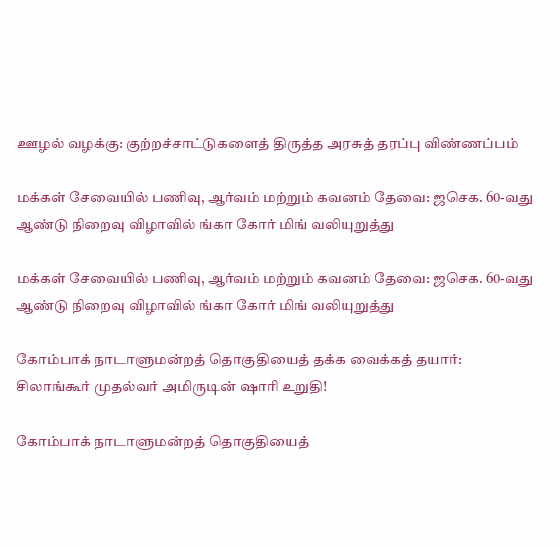ஊழல் வழக்கு: குற்றச்சாட்டுகளைத் திருத்த அரசுத் தரப்பு விண்ணப்பம்

மக்கள் சேவையில் பணிவு, ஆர்வம் மற்றும் கவனம் தேவை: ஜசெக. 60-வது ஆண்டு நிறைவு விழாவில் ங்கா கோர் மிங் வலியுறுத்து

மக்கள் சேவையில் பணிவு, ஆர்வம் மற்றும் கவனம் தேவை: ஜசெக. 60-வது ஆண்டு நிறைவு விழாவில் ங்கா கோர் மிங் வலியுறுத்து

கோம்பாக் நாடாளுமன்றத் தொகுதியைத் தக்க வைக்கத் தயார்: சிலாங்கூர் முதல்வர் அமிருடின் ஷாரி உறுதி!

கோம்பாக் நாடாளுமன்றத் தொகுதியைத்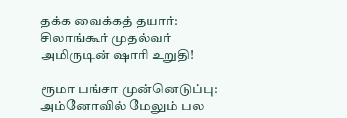தக்க வைக்கத் தயார்: சிலாங்கூர் முதல்வர் அமிருடின் ஷாரி உறுதி!

ரூமா பங்சா முன்னெடுப்பு: அம்னோவில் மேலும் பல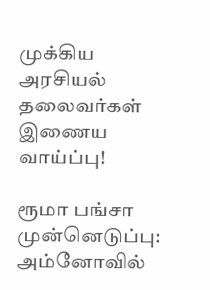முக்கிய அரசியல் தலைவர்கள் இணைய வாய்ப்பு!

ரூமா பங்சா முன்னெடுப்பு: அம்னோவில்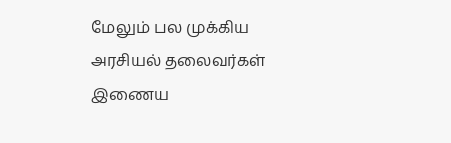மேலும் பல முக்கிய அரசியல் தலைவர்கள் இணைய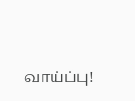வாய்ப்பு!